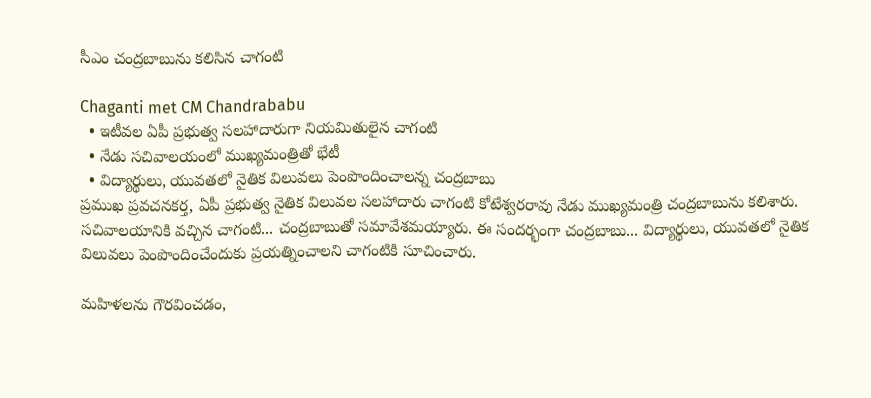సీఎం చంద్రబాబును కలిసిన చాగంటి

Chaganti met CM Chandrababu
  • ఇటీవల ఏపీ ప్రభుత్వ సలహాదారుగా నియమితులైన చాగంటి
  • నేడు సచివాలయంలో ముఖ్యమంత్రితో భేటీ
  • విద్యార్థులు, యువతలో నైతిక విలువలు పెంపొందించాలన్న చంద్రబాబు
ప్రముఖ ప్రవచనకర్త, ఏపీ ప్రభుత్వ నైతిక విలువల సలహాదారు చాగంటి కోటేశ్వరరావు నేడు ముఖ్యమంత్రి చంద్రబాబును కలిశారు. సచివాలయానికి వచ్చిన చాగంటి... చంద్రబాబుతో సమావేశమయ్యారు. ఈ సందర్భంగా చంద్రబాబు... విద్యార్థులు, యువతలో నైతిక విలువలు పెంపొందించేందుకు ప్రయత్నించాలని చాగంటికి సూచించారు.

మహిళలను గౌరవించడం,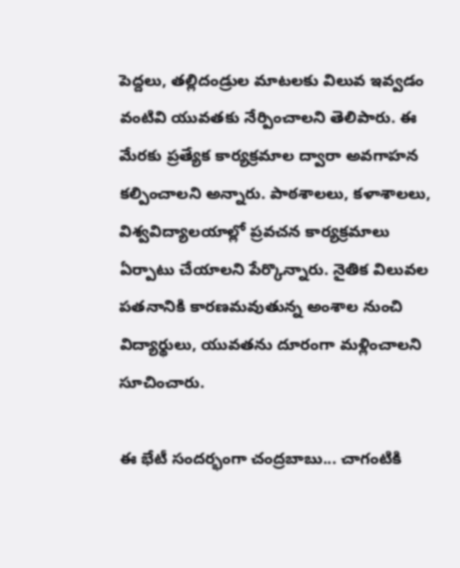పెద్దలు, తల్లిదండ్రుల మాటలకు విలువ ఇవ్వడం వంటివి యువతకు నేర్పించాలని తెలిపారు. ఈ మేరకు ప్రత్యేక కార్యక్రమాల ద్వారా అవగాహన కల్పించాలని అన్నారు. పాఠశాలలు, కళాశాలలు, విశ్వవిద్యాలయాల్లో ప్రవచన కార్యక్రమాలు ఏర్పాటు చేయాలని పేర్కొన్నారు. నైతిక విలువల పతనానికి కారణమవుతున్న అంశాల నుంచి విద్యార్థులు, యువతను దూరంగా మళ్లించాలని సూచించారు.

ఈ భేటీ సందర్భంగా చంద్రబాబు... చాగంటికి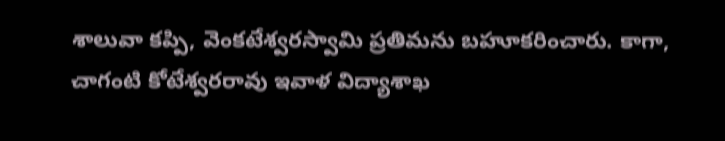శాలువా కప్పి, వెంకటేశ్వరస్వామి ప్రతిమను బహూకరించారు. కాగా, చాగంటి కోటేశ్వరరావు ఇవాళ విద్యాశాఖ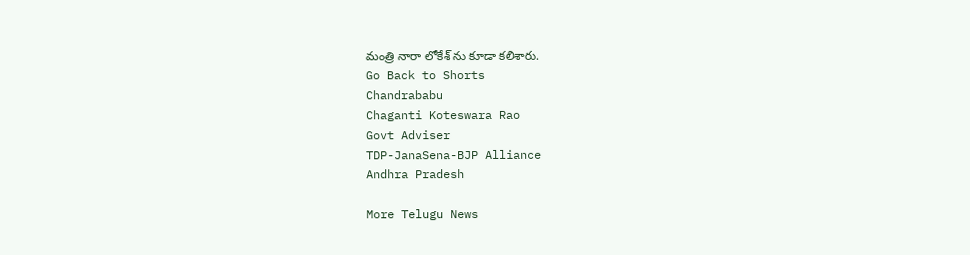మంత్రి నారా లోకేశ్ ను కూడా కలిశారు.
Go Back to Shorts
Chandrababu
Chaganti Koteswara Rao
Govt Adviser
TDP-JanaSena-BJP Alliance
Andhra Pradesh

More Telugu News